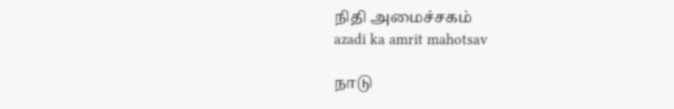நிதி அமைச்சகம்
azadi ka amrit mahotsav

நாடு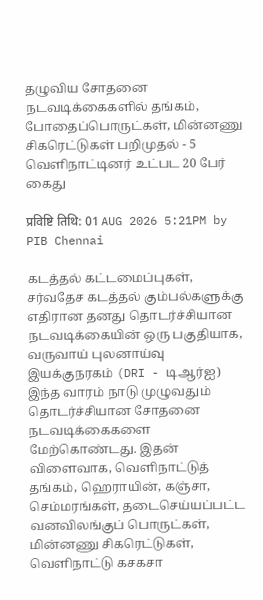தழுவிய சோதனை நடவடிக்கைகளில் தங்கம், போதைப்பொருட்கள், மின்னணு சிகரெட்டுகள் பறிமுதல் - 5 வெளிநாட்டினர் உட்பட 20 பேர் கைது

प्रविष्टि तिथि: 01 AUG 2026 5:21PM by PIB Chennai

கடத்தல் கட்டமைப்புகள், சர்வதேச கடத்தல் கும்பல்களுக்கு எதிரான தனது தொடர்ச்சியான நடவடிக்கையின் ஒரு பகுதியாக, வருவாய் புலனாய்வு இயக்குநரகம் (DRI - டிஆர்ஐ) இந்த வாரம் நாடு முழுவதும் தொடர்ச்சியான சோதனை நடவடிக்கைகளை மேற்கொண்டது. இதன் விளைவாக, வெளிநாட்டுத் தங்கம், ஹெராயின், கஞ்சா, செம்மரங்கள், தடைசெய்யப்பட்ட வனவிலங்குப் பொருட்கள், மின்னணு சிகரெட்டுகள், வெளிநாட்டு கசகசா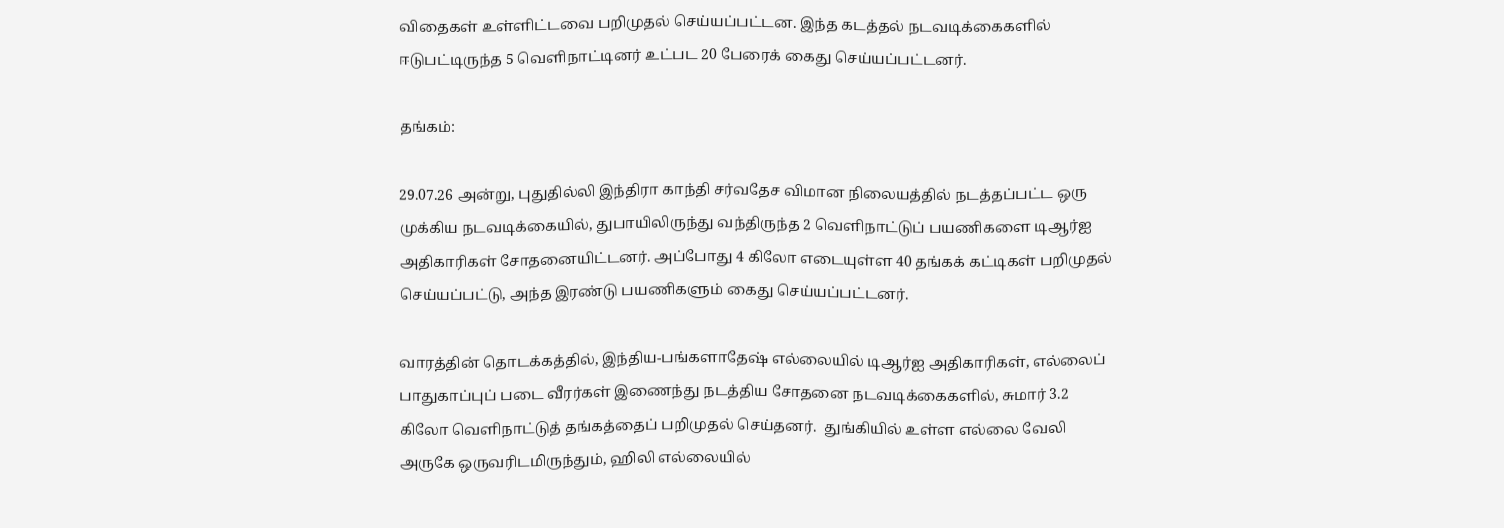விதைகள் உள்ளிட்டவை பறிமுதல் செய்யப்பட்டன. இந்த கடத்தல் நடவடிக்கைகளில் ஈடுபட்டிருந்த 5 வெளிநாட்டினர் உட்பட 20 பேரைக் கைது செய்யப்பட்டனர்.

தங்கம்:

29.07.26 அன்று, புதுதில்லி இந்திரா காந்தி சர்வதேச விமான நிலையத்தில் நடத்தப்பட்ட ஒரு முக்கிய நடவடிக்கையில், துபாயிலிருந்து வந்திருந்த 2 வெளிநாட்டுப் பயணிகளை டிஆர்ஐ அதிகாரிகள் சோதனையிட்டனர். அப்போது 4 கிலோ எடையுள்ள 40 தங்கக் கட்டிகள் பறிமுதல் செய்யப்பட்டு, அந்த இரண்டு பயணிகளும் கைது செய்யப்பட்டனர்.

வாரத்தின் தொடக்கத்தில், இந்திய-பங்களாதேஷ் எல்லையில் டிஆர்ஐ அதிகாரிகள், எல்லைப் பாதுகாப்புப் படை வீரர்கள் இணைந்து நடத்திய சோதனை நடவடிக்கைகளில், சுமார் 3.2 கிலோ வெளிநாட்டுத் தங்கத்தைப் பறிமுதல் செய்தனர்.  துங்கியில் உள்ள எல்லை வேலி அருகே ஒருவரிடமிருந்தும், ஹிலி எல்லையில்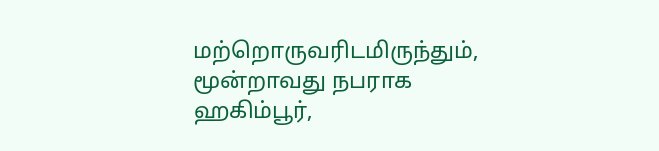மற்றொருவரிடமிருந்தும், மூன்றாவது நபராக ஹகிம்பூர்,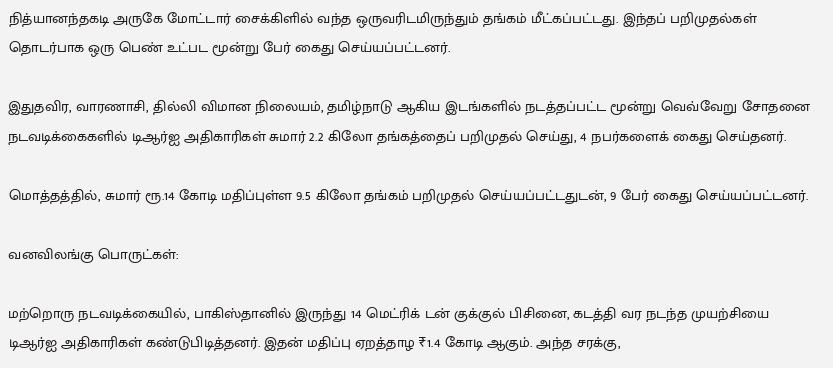நித்யானந்தகடி அருகே மோட்டார் சைக்கிளில் வந்த ஒருவரிடமிருந்தும் தங்கம் மீட்கப்பட்டது. இந்தப் பறிமுதல்கள் தொடர்பாக ஒரு பெண் உட்பட மூன்று பேர் கைது செய்யப்பட்டனர்.

இதுதவிர, வாரணாசி, தில்லி விமான நிலையம், தமிழ்நாடு ஆகிய இடங்களில் நடத்தப்பட்ட மூன்று வெவ்வேறு சோதனை நடவடிக்கைகளில் டிஆர்ஐ அதிகாரிகள் சுமார் 2.2 கிலோ தங்கத்தைப் பறிமுதல் செய்து, 4 நபர்களைக் கைது செய்தனர்.

மொத்தத்தில், சுமார் ரூ.14 கோடி மதிப்புள்ள 9.5 கிலோ தங்கம் பறிமுதல் செய்யப்பட்டதுடன், 9 பேர் கைது செய்யப்பட்டனர்.

வனவிலங்கு பொருட்கள்:

மற்றொரு நடவடிக்கையில், பாகிஸ்தானில் இருந்து 14 மெட்ரிக் டன் குக்குல் பிசினை, கடத்தி வர நடந்த முயற்சியை டிஆர்ஐ அதிகாரிகள் கண்டுபிடித்தனர். இதன் மதிப்பு ஏறத்தாழ ₹1.4 கோடி ஆகும். அந்த சரக்கு,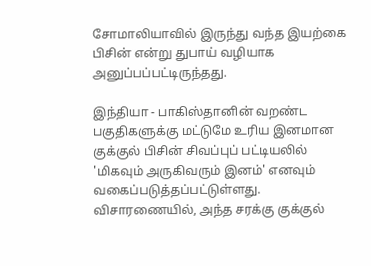சோமாலியாவில் இருந்து வந்த இயற்கை பிசின் என்று துபாய் வழியாக அனுப்பப்பட்டிருந்தது.

இந்தியா - பாகிஸ்தானின் வறண்ட பகுதிகளுக்கு மட்டுமே உரிய இனமான குக்குல் பிசின் சிவப்புப் பட்டியலில் 'மிகவும் அருகிவரும் இனம்' எனவும் வகைப்படுத்தப்பட்டுள்ளது. விசாரணையில், அந்த சரக்கு குக்குல்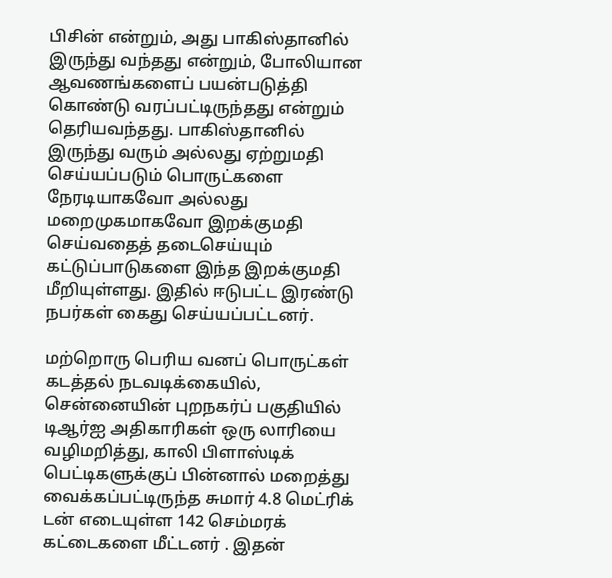பிசின் என்றும், அது பாகிஸ்தானில் இருந்து வந்தது என்றும், போலியான ஆவணங்களைப் பயன்படுத்தி கொண்டு வரப்பட்டிருந்தது என்றும் தெரியவந்தது. பாகிஸ்தானில் இருந்து வரும் அல்லது ஏற்றுமதி செய்யப்படும் பொருட்களை நேரடியாகவோ அல்லது மறைமுகமாகவோ இறக்குமதி செய்வதைத் தடைசெய்யும் கட்டுப்பாடுகளை இந்த இறக்குமதி மீறியுள்ளது. இதில் ஈடுபட்ட இரண்டு நபர்கள் கைது செய்யப்பட்டனர்.

மற்றொரு பெரிய வனப் பொருட்கள் கடத்தல் நடவடிக்கையில், சென்னையின் புறநகர்ப் பகுதியில் டிஆர்ஐ அதிகாரிகள் ஒரு லாரியை வழிமறித்து, காலி பிளாஸ்டிக் பெட்டிகளுக்குப் பின்னால் மறைத்து வைக்கப்பட்டிருந்த சுமார் 4.8 மெட்ரிக் டன் எடையுள்ள 142 செம்மரக் கட்டைகளை மீட்டனர் . இதன்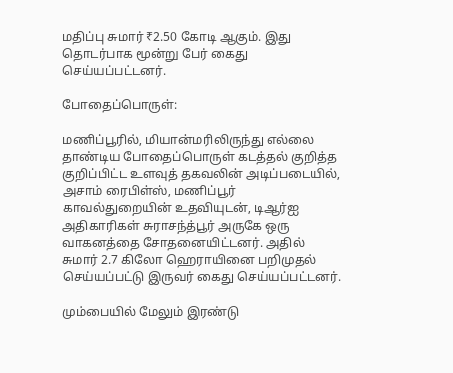மதிப்பு சுமார் ₹2.50 கோடி ஆகும். இது தொடர்பாக மூன்று பேர் கைது செய்யப்பட்டனர்.

போதைப்பொருள்:

மணிப்பூரில், மியான்மரிலிருந்து எல்லை தாண்டிய போதைப்பொருள் கடத்தல் குறித்த குறிப்பிட்ட உளவுத் தகவலின் அடிப்படையில்,  அசாம் ரைபிள்ஸ், மணிப்பூர் காவல்துறையின் உதவியுடன், டிஆர்ஐ அதிகாரிகள் சுராசந்த்பூர் அருகே ஒரு வாகனத்தை சோதனையிட்டனர். அதில் சுமார் 2.7 கிலோ ஹெராயினை பறிமுதல் செய்யப்பட்டு இருவர் கைது செய்யப்பட்டனர்.

மும்பையில் மேலும் இரண்டு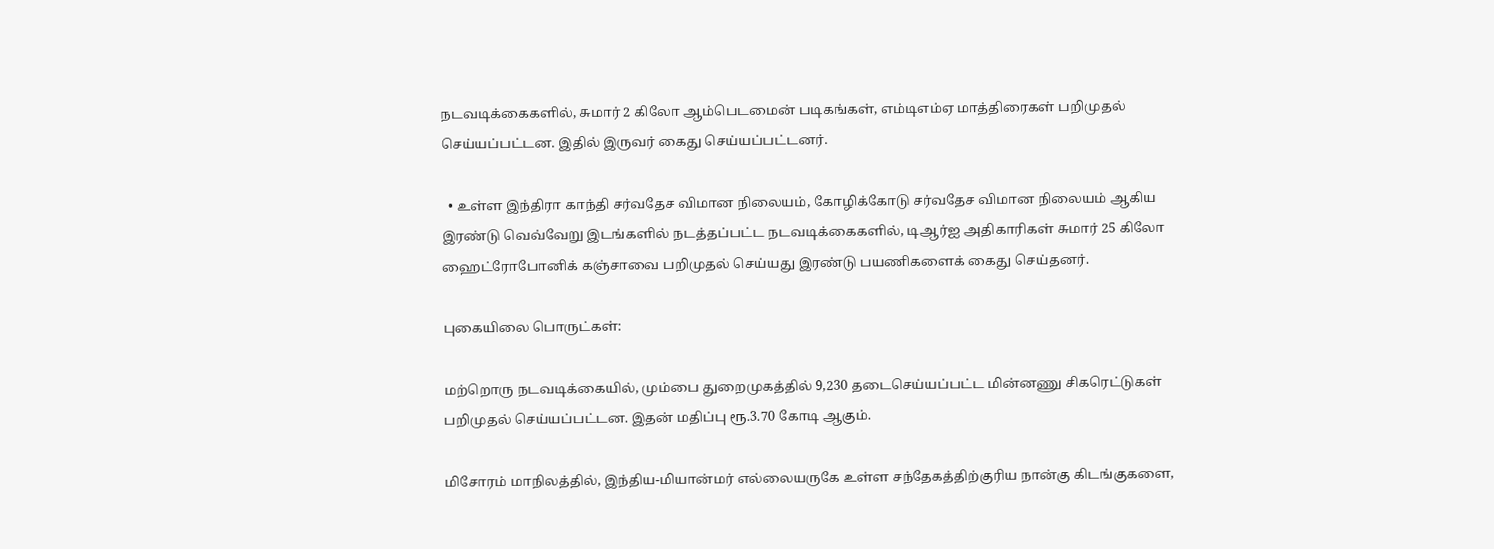நடவடிக்கைகளில், சுமார் 2 கிலோ ஆம்பெடமைன் படிகங்கள், எம்டிஎம்ஏ மாத்திரைகள் பறிமுதல் செய்யப்பட்டன. இதில் இருவர் கைது செய்யப்பட்டனர்.

  • உள்ள இந்திரா காந்தி சர்வதேச விமான நிலையம், கோழிக்கோடு சர்வதேச விமான நிலையம் ஆகிய இரண்டு வெவ்வேறு இடங்களில் நடத்தப்பட்ட நடவடிக்கைகளில், டிஆர்ஐ அதிகாரிகள் சுமார் 25 கிலோ ஹைட்ரோபோனிக் கஞ்சாவை பறிமுதல் செய்யது இரண்டு பயணிகளைக் கைது செய்தனர்.

புகையிலை பொருட்கள்:

மற்றொரு நடவடிக்கையில், மும்பை துறைமுகத்தில் 9,230 தடைசெய்யப்பட்ட மின்னணு சிகரெட்டுகள் பறிமுதல் செய்யப்பட்டன. இதன் மதிப்பு ரூ.3.70 கோடி ஆகும்.

மிசோரம் மாநிலத்தில், இந்திய-மியான்மர் எல்லையருகே உள்ள சந்தேகத்திற்குரிய நான்கு கிடங்குகளை,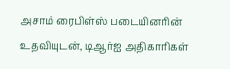அசாம் ரைபிள்ஸ் படையினரின் உதவியுடன், டிஆர்ஐ அதிகாரிகள்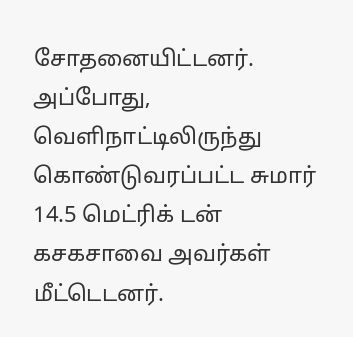சோதனையிட்டனர். அப்போது, வெளிநாட்டிலிருந்து கொண்டுவரப்பட்ட சுமார் 14.5 மெட்ரிக் டன் கசகசாவை அவர்கள் மீட்டெடனர்.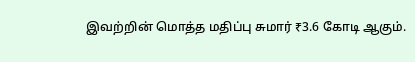இவற்றின் மொத்த மதிப்பு சுமார் ₹3.6 கோடி ஆகும்.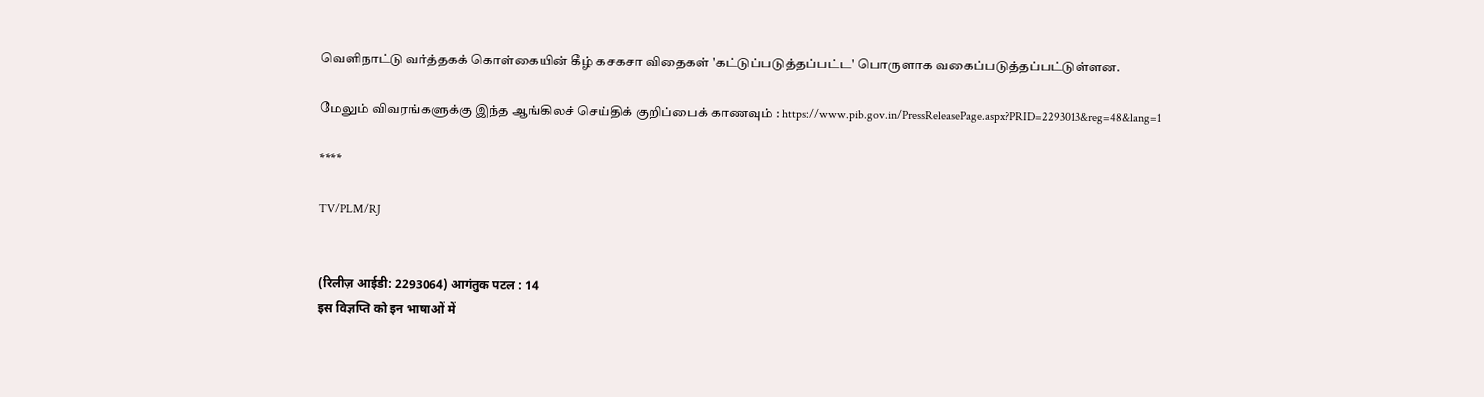வெளிநாட்டு வர்த்தகக் கொள்கையின் கீழ் கசகசா விதைகள் 'கட்டுப்படுத்தப்பட்ட' பொருளாக வகைப்படுத்தப்பட்டுள்ளன.

மேலும் விவரங்களுக்கு இந்த ஆங்கிலச் செய்திக் குறிப்பைக் காணவும் : https://www.pib.gov.in/PressReleasePage.aspx?PRID=2293013&reg=48&lang=1

****

TV/PLM/RJ


(रिलीज़ आईडी: 2293064) आगंतुक पटल : 14
इस विज्ञप्ति को इन भाषाओं में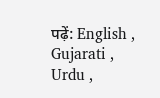पढ़ें: English , Gujarati , Urdu ,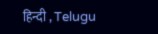हिन्दी , Telugu